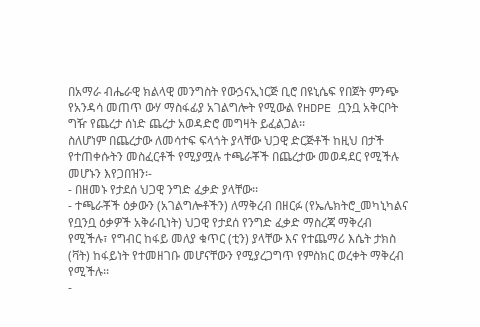በአማራ ብሔራዊ ክልላዊ መንግስት የውኃናኢነርጅ ቢሮ በዩኒሴፍ የበጀት ምንጭ የአንዳሳ መጠጥ ውሃ ማስፋፊያ አገልግሎት የሚውል የHDPE ቧንቧ አቅርቦት ግዥ የጨረታ ሰነድ ጨረታ አወዳድሮ መግዛት ይፈልጋል፡፡
ስለሆነም በጨረታው ለመሳተፍ ፍላጎት ያላቸው ህጋዊ ድርጅቶች ከዚህ በታች የተጠቀሱትን መስፈርቶች የሚያሟሉ ተጫራቾች በጨረታው መወዳደር የሚችሉ መሆኑን እየጋበዝን፡-
- በዘመኑ የታደሰ ህጋዊ ንግድ ፈቃድ ያላቸው፡፡
- ተጫራቾች ዕቃውን (አገልግሎቶችን) ለማቅረብ በዘርፉ (የኤሌክትሮ_መካኒካልና የቧንቧ ዕቃዎች አቅራቢነት) ህጋዊ የታደሰ የንግድ ፈቃድ ማስረጃ ማቅረብ የሚችሉ፣ የግብር ከፋይ መለያ ቁጥር (ቲን) ያላቸው እና የተጨማሪ እሴት ታክስ (ቫት) ከፋይነት የተመዘገቡ መሆናቸውን የሚያረጋግጥ የምስክር ወረቀት ማቅረብ የሚችሉ፡፡
-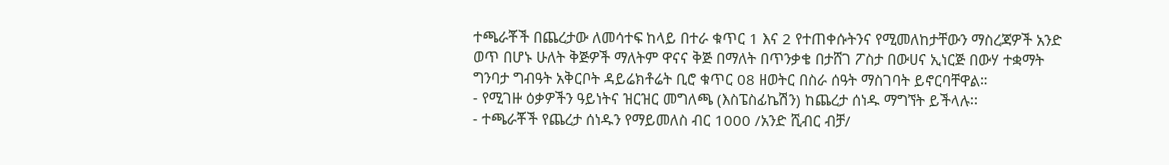ተጫራቾች በጨረታው ለመሳተፍ ከላይ በተራ ቁጥር 1 እና 2 የተጠቀሱትንና የሚመለከታቸውን ማስረጃዎች አንድ ወጥ በሆኑ ሁለት ቅጅዎች ማለትም ዋናና ቅጅ በማለት በጥንቃቄ በታሸገ ፖስታ በውሀና ኢነርጅ በውሃ ተቋማት ግንባታ ግብዓት አቅርቦት ዳይሬክቶሬት ቢሮ ቁጥር 08 ዘወትር በስራ ሰዓት ማስገባት ይኖርባቸዋል።
- የሚገዙ ዕቃዎችን ዓይነትና ዝርዝር መግለጫ (እስፔስፊኬሽን) ከጨረታ ሰነዱ ማግኘት ይችላሉ፡፡
- ተጫራቾች የጨረታ ሰነዱን የማይመለስ ብር 1000 /አንድ ሺብር ብቻ/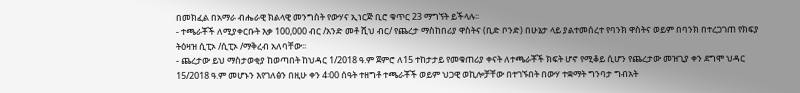በመክፈል በአማራ ብሔራዊ ክልላዊ መንግስት የውሃና ኢነርጅ ቢሮ ቁጥር 23 ማግኘት ይችላሉ፡፡
- ተጫራቾች ለሚያቀርቡት እቃ 100,000 ብር /አንድ መቶ ሺህ ብር/ የጨረታ ማስከበሪያ ዋስትና (ቢድ ቦንድ) በሁኔታ ላይ ያልተመሰረተ የባንክ ዋስትና ወይም በባንክ በተረጋገጠ የክፍያ ትዕዛዝ ሲፒኦ /ሲፒኦ /ማቅረብ አለባቸው፡፡
- ጨረታው ይህ ማስታወቂያ ከወጣበት ከህዳር 1/2018 ዓ.ም ጀምሮ ለ15 ተከታታይ የመቁጠሪያ ቀናት ለተጫራቾች ክፍት ሆኖ የሚቆይ ሲሆን የጨረታው መዝጊያ ቀን ደግሞ ህዳር 15/2018 ዓ.ም መሆኑን እየገለፅን በዚሁ ቀን 4፡00 ሰዓት ተዘግቶ ተጫራቾች ወይም ህጋዊ ወኪሎቻቸው በተገኙበት በውሃ ተቋማት ግንባታ ግብአት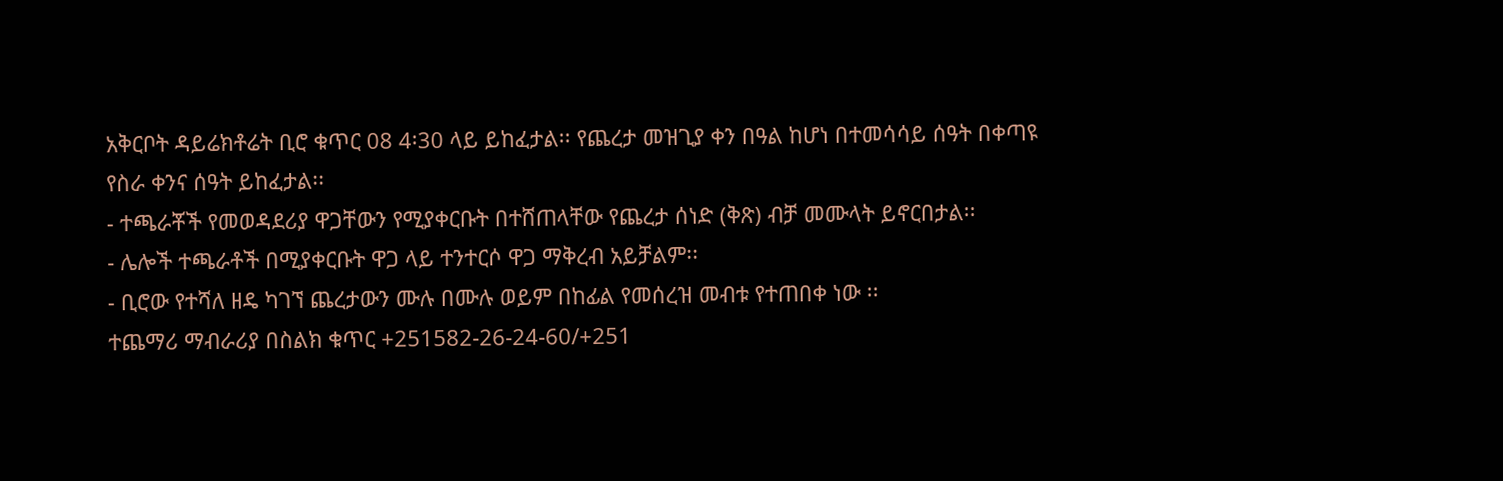አቅርቦት ዳይሬክቶሬት ቢሮ ቁጥር 08 4፡30 ላይ ይከፈታል፡፡ የጨረታ መዝጊያ ቀን በዓል ከሆነ በተመሳሳይ ሰዓት በቀጣዩ የስራ ቀንና ሰዓት ይከፈታል፡፡
- ተጫራቾች የመወዳደሪያ ዋጋቸውን የሚያቀርቡት በተሸጠላቸው የጨረታ ሰነድ (ቅጽ) ብቻ መሙላት ይኖርበታል፡፡
- ሌሎች ተጫራቶች በሚያቀርቡት ዋጋ ላይ ተንተርሶ ዋጋ ማቅረብ አይቻልም፡፡
- ቢሮው የተሻለ ዘዴ ካገኘ ጨረታውን ሙሉ በሙሉ ወይም በከፊል የመሰረዝ መብቱ የተጠበቀ ነው ፡፡
ተጨማሪ ማብራሪያ በስልክ ቁጥር +251582-26-24-60/+251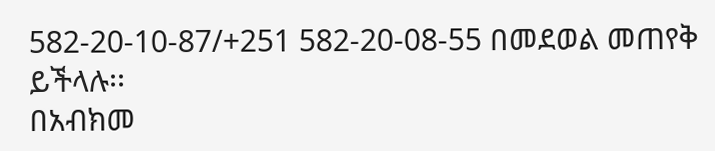582-20-10-87/+251 582-20-08-55 በመደወል መጠየቅ ይችላሉ፡፡
በአብክመ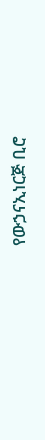የውኃናኢነርጅ ቢሮ